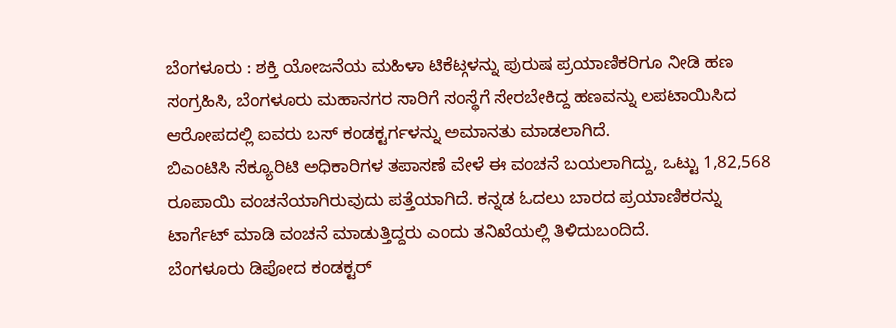ಬೆಂಗಳೂರು : ಶಕ್ತಿ ಯೋಜನೆಯ ಮಹಿಳಾ ಟಿಕೆಟ್ಗಳನ್ನು ಪುರುಷ ಪ್ರಯಾಣಿಕರಿಗೂ ನೀಡಿ ಹಣ ಸಂಗ್ರಹಿಸಿ, ಬೆಂಗಳೂರು ಮಹಾನಗರ ಸಾರಿಗೆ ಸಂಸ್ಥೆಗೆ ಸೇರಬೇಕಿದ್ದ ಹಣವನ್ನು ಲಪಟಾಯಿಸಿದ ಆರೋಪದಲ್ಲಿ ಐವರು ಬಸ್ ಕಂಡಕ್ಟರ್ಗಳನ್ನು ಅಮಾನತು ಮಾಡಲಾಗಿದೆ.
ಬಿಎಂಟಿಸಿ ಸೆಕ್ಯೂರಿಟಿ ಅಧಿಕಾರಿಗಳ ತಪಾಸಣೆ ವೇಳೆ ಈ ವಂಚನೆ ಬಯಲಾಗಿದ್ದು, ಒಟ್ಟು 1,82,568 ರೂಪಾಯಿ ವಂಚನೆಯಾಗಿರುವುದು ಪತ್ತೆಯಾಗಿದೆ. ಕನ್ನಡ ಓದಲು ಬಾರದ ಪ್ರಯಾಣಿಕರನ್ನು ಟಾರ್ಗೆಟ್ ಮಾಡಿ ವಂಚನೆ ಮಾಡುತ್ತಿದ್ದರು ಎಂದು ತನಿಖೆಯಲ್ಲಿ ತಿಳಿದುಬಂದಿದೆ.
ಬೆಂಗಳೂರು ಡಿಪೋದ ಕಂಡಕ್ಟರ್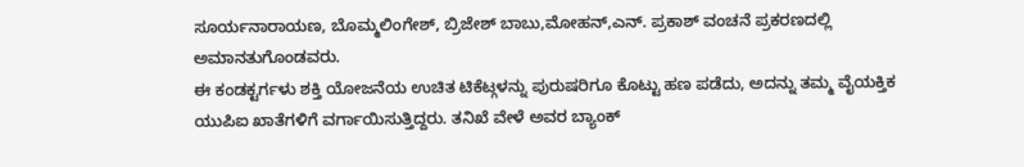ಸೂರ್ಯನಾರಾಯಣ, ಬೊಮ್ಮಲಿಂಗೇಶ್, ಬ್ರಿಜೇಶ್ ಬಾಬು,ಮೋಹನ್,ಎನ್. ಪ್ರಕಾಶ್ ವಂಚನೆ ಪ್ರಕರಣದಲ್ಲಿ ಅಮಾನತುಗೊಂಡವರು.
ಈ ಕಂಡಕ್ಟರ್ಗಳು ಶಕ್ತಿ ಯೋಜನೆಯ ಉಚಿತ ಟಿಕೆಟ್ಗಳನ್ನು ಪುರುಷರಿಗೂ ಕೊಟ್ಟು ಹಣ ಪಡೆದು, ಅದನ್ನು ತಮ್ಮ ವೈಯಕ್ತಿಕ ಯುಪಿಐ ಖಾತೆಗಳಿಗೆ ವರ್ಗಾಯಿಸುತ್ತಿದ್ದರು. ತನಿಖೆ ವೇಳೆ ಅವರ ಬ್ಯಾಂಕ್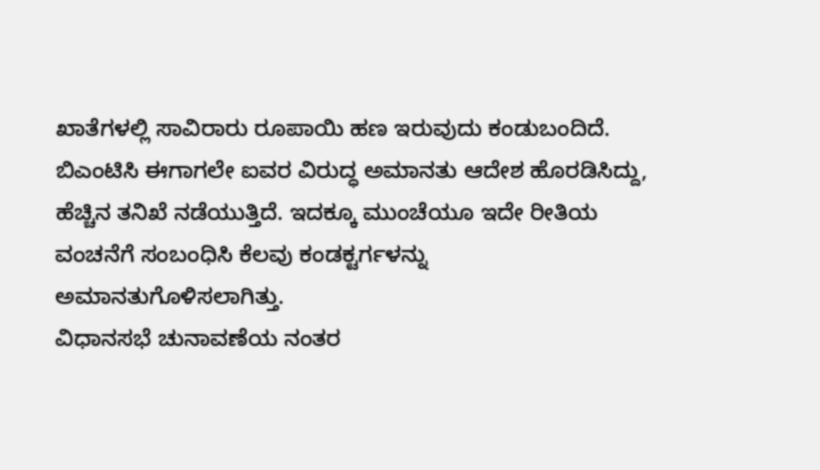ಖಾತೆಗಳಲ್ಲಿ ಸಾವಿರಾರು ರೂಪಾಯಿ ಹಣ ಇರುವುದು ಕಂಡುಬಂದಿದೆ. ಬಿಎಂಟಿಸಿ ಈಗಾಗಲೇ ಐವರ ವಿರುದ್ಧ ಅಮಾನತು ಆದೇಶ ಹೊರಡಿಸಿದ್ದು, ಹೆಚ್ಚಿನ ತನಿಖೆ ನಡೆಯುತ್ತಿದೆ. ಇದಕ್ಕೂ ಮುಂಚೆಯೂ ಇದೇ ರೀತಿಯ ವಂಚನೆಗೆ ಸಂಬಂಧಿಸಿ ಕೆಲವು ಕಂಡಕ್ಟರ್ಗಳನ್ನು ಅಮಾನತುಗೊಳಿಸಲಾಗಿತ್ತು.
ವಿಧಾನಸಭೆ ಚುನಾವಣೆಯ ನಂತರ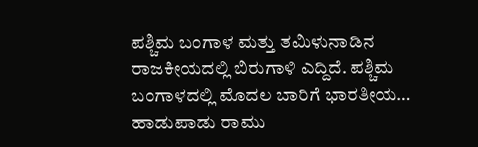ಪಶ್ಚಿಮ ಬಂಗಾಳ ಮತ್ತು ತಮಿಳುನಾಡಿನ ರಾಜಕೀಯದಲ್ಲಿ ಬಿರುಗಾಳಿ ಎದ್ದಿದೆ. ಪಶ್ಚಿಮ ಬಂಗಾಳದಲ್ಲಿ ಮೊದಲ ಬಾರಿಗೆ ಭಾರತೀಯ…
ಹಾಡುಪಾಡು ರಾಮು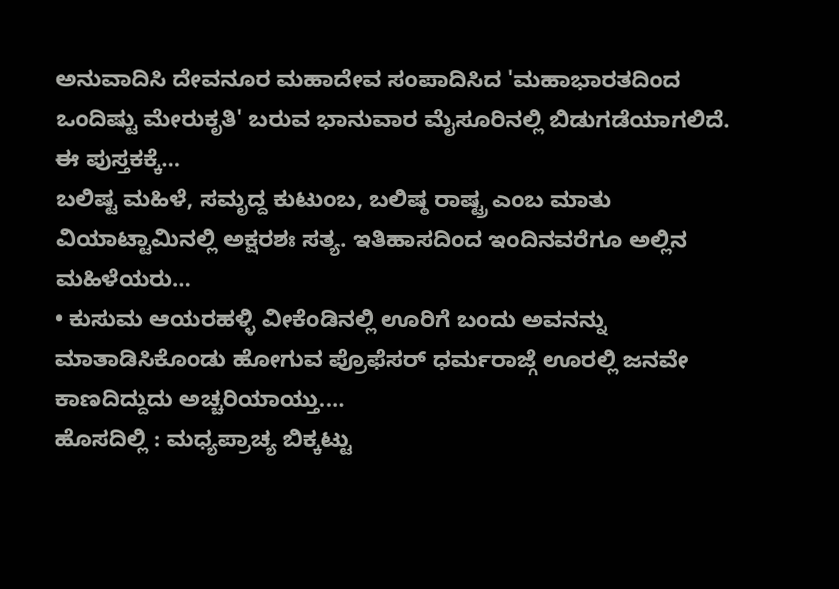ಅನುವಾದಿಸಿ ದೇವನೂರ ಮಹಾದೇವ ಸಂಪಾದಿಸಿದ 'ಮಹಾಭಾರತದಿಂದ ಒಂದಿಷ್ಟು ಮೇರುಕೃತಿ' ಬರುವ ಭಾನುವಾರ ಮೈಸೂರಿನಲ್ಲಿ ಬಿಡುಗಡೆಯಾಗಲಿದೆ. ಈ ಪುಸ್ತಕಕ್ಕೆ…
ಬಲಿಷ್ಟ ಮಹಿಳೆ, ಸಮೃದ್ದ ಕುಟುಂಬ, ಬಲಿಷ್ಠ ರಾಷ್ಟ್ರ ಎಂಬ ಮಾತು ವಿಯಾಟ್ಟಾಮಿನಲ್ಲಿ ಅಕ್ಷರಶಃ ಸತ್ಯ. ಇತಿಹಾಸದಿಂದ ಇಂದಿನವರೆಗೂ ಅಲ್ಲಿನ ಮಹಿಳೆಯರು…
• ಕುಸುಮ ಆಯರಹಳ್ಳಿ ವೀಕೆಂಡಿನಲ್ಲಿ ಊರಿಗೆ ಬಂದು ಅವನನ್ನು ಮಾತಾಡಿಸಿಕೊಂಡು ಹೋಗುವ ಪ್ರೊಫೆಸರ್ ಧರ್ಮರಾಜ್ಗೆ ಊರಲ್ಲಿ ಜನವೇ ಕಾಣದಿದ್ದುದು ಅಚ್ಚರಿಯಾಯ್ತು.…
ಹೊಸದಿಲ್ಲಿ : ಮಧ್ಯಪ್ರಾಚ್ಯ ಬಿಕ್ಕಟ್ಟು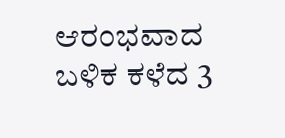ಆರಂಭವಾದ ಬಳಿಕ ಕಳೆದ 3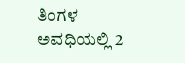ತಿಂಗಳ ಅವಧಿಯಲ್ಲಿ 2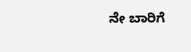ನೇ ಬಾರಿಗೆ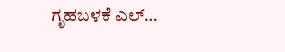ಗೃಹಬಳಕೆ ಎಲ್…